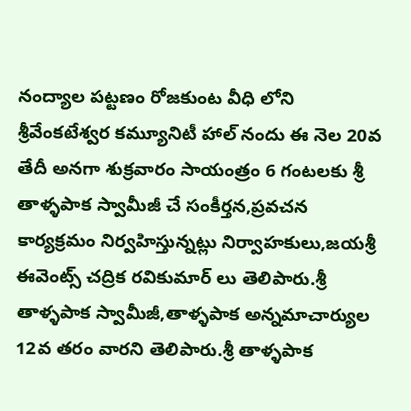నంద్యాల పట్టణం రోజకుంట వీధి లోని శ్రీవేంకటేశ్వర కమ్యూనిటీ హాల్ నందు ఈ నెల 20వ తేదీ అనగా శుక్రవారం సాయంత్రం 6 గంటలకు శ్రీ తాళ్ళపాక స్వామీజీ చే సంకీర్తన,ప్రవచన కార్యక్రమం నిర్వహిస్తున్నట్లు నిర్వాహకులు,జయశ్రీ ఈవెంట్స్ చద్రిక రవికుమార్ లు తెలిపారు.శ్రీ తాళ్ళపాక స్వామీజీ,తాళ్ళపాక అన్నమాచార్యుల 12వ తరం వారని తెలిపారు.శ్రీ తాళ్ళపాక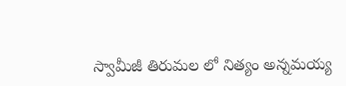స్వామీజీ తిరుమల లో నిత్యం అన్నమయ్య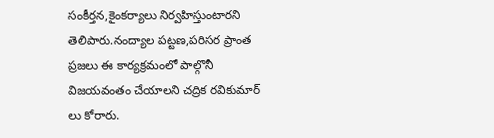సంకీర్తన,కైంకర్యాలు నిర్వహిస్తుంటారని తెలిపారు.నంద్యాల పట్టణ,పరిసర ప్రాంత ప్రజలు ఈ కార్యక్రమంలో పాల్గొనీ విజయవంతం చేయాలని చద్రిక రవికుమార్ లు కోరారు.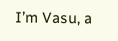I’m Vasu, a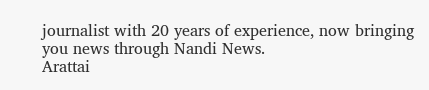journalist with 20 years of experience, now bringing you news through Nandi News.
Arattai